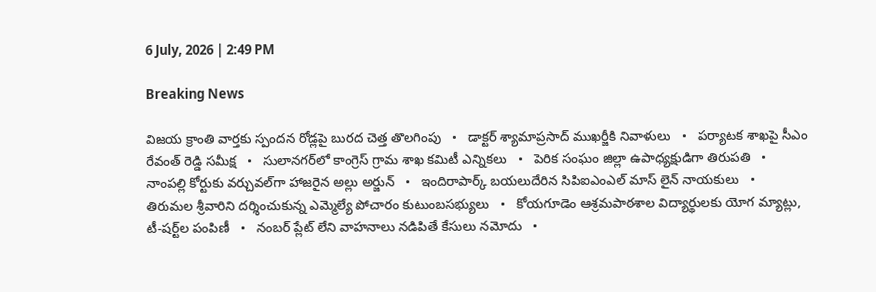6 July, 2026 | 2:49 PM

Breaking News

విజయ క్రాంతి వార్తకు స్పందన రోడ్లపై బురద చెత్త తొలగింపు   •   డాక్టర్ శ్యామాప్రసాద్ ముఖర్జీకి నివాళులు   •   పర్యాటక శాఖపై సీఎం రేవంత్ రెడ్డి సమీక్ష   •   సులానగర్‌లో కాంగ్రెస్ గ్రామ శాఖ కమిటీ ఎన్నికలు   •   పెరిక సంఘం జిల్లా ఉపాధ్యక్షుడిగా తిరుపతి   •   నాంపల్లి కోర్టుకు వర్చువల్‌గా హాజరైన అల్లు అర్జున్   •   ఇందిరాపార్క్ బయలుదేరిన సిపిఐఎంఎల్ మాస్ లైన్ నాయకులు   •   తిరుమల శ్రీవారిని దర్శించుకున్న ఎమ్మెల్యే పోచారం కుటుంబసభ్యులు   •   కోయగూడెం ఆశ్రమపాఠశాల విద్యార్థులకు యోగ మ్యాట్లు, టీ-షర్ట్‌ల పంపిణీ   •   నంబర్ ప్లేట్ లేని వాహనాలు నడిపితే కేసులు నమోదు   •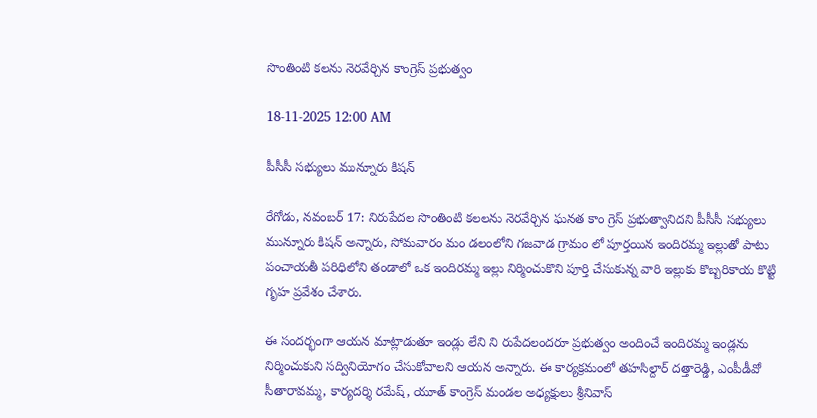సొంతింటి కలను నెరవేర్చిన కాంగ్రెస్ ప్రభుత్వం

18-11-2025 12:00 AM

పీసీసీ సభ్యులు మున్నూరు కిషన్

రేగోడు, నవంబర్ 17: నిరుపేదల సొంతింటి కలలను నెరవేర్చిన ఘనత కాం గ్రెస్ ప్రభుత్వానిదని పీసీసీ సభ్యులు మున్నూరు కిషన్ అన్నారు, సోమవారం మం డలంలోని గజవాడ గ్రామం లో పూర్తయిన ఇందిరమ్మ ఇల్లుతో పాటు పంచాయతీ పరిధిలోని తండాలో ఒక ఇందిరమ్మ ఇల్లు నిర్మించుకొని పూర్తి చేసుకున్న వారి ఇల్లుకు కొబ్బరికాయ కొట్టి గృహ ప్రవేశం చేశారు.

ఈ సందర్భంగా ఆయన మాట్లాడుతూ ఇండ్లు లేని ని రుపేదలందరూ ప్రభుత్వం అందించే ఇందిరమ్మ ఇండ్లను నిర్మించుకుని సద్వినియోగం చేసుకోవాలని ఆయన అన్నారు. ఈ కార్యక్రమంలో తహసిల్దార్ దత్తారెడ్డి, ఎంపీడీవో సీతారావమ్మ, కార్యదర్శి రమేష్, యూత్ కాంగ్రెస్ మండల అధ్యక్షులు శ్రీనివాస్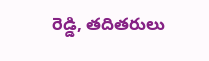రెడ్డి, తదితరులు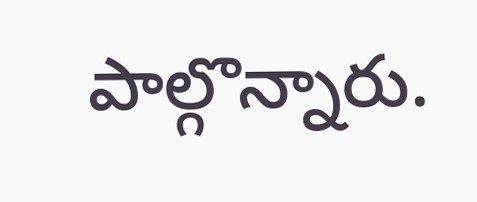పాల్గొన్నారు.